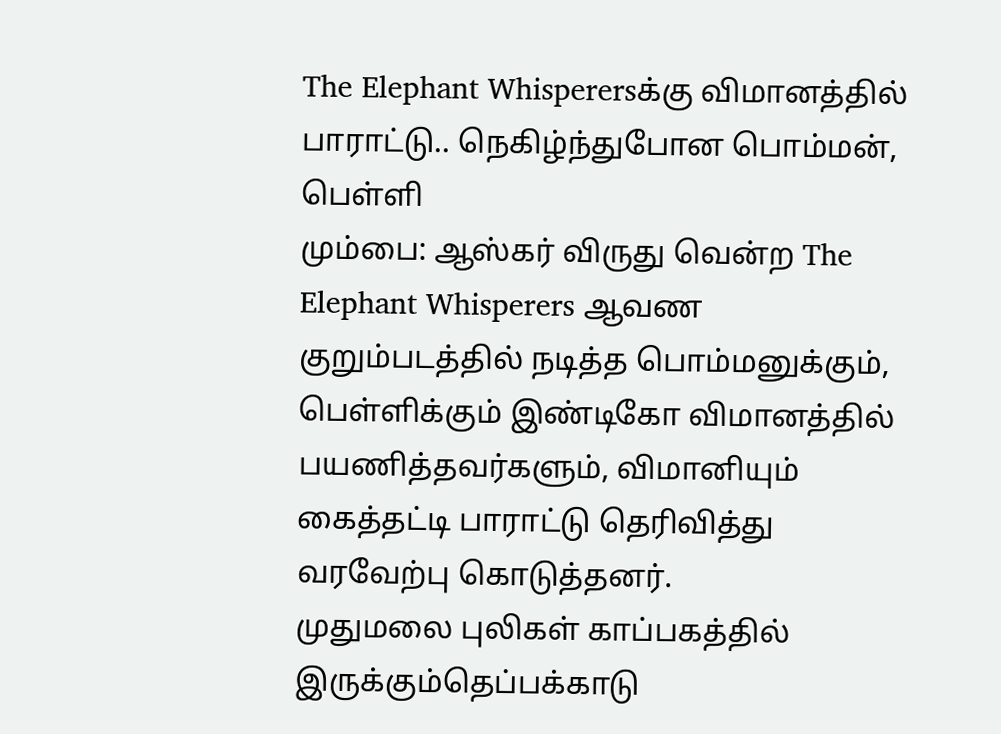The Elephant Whisperersக்கு விமானத்தில் பாராட்டு.. நெகிழ்ந்துபோன பொம்மன், பெள்ளி
மும்பை: ஆஸ்கர் விருது வென்ற The Elephant Whisperers ஆவண குறும்படத்தில் நடித்த பொம்மனுக்கும், பெள்ளிக்கும் இண்டிகோ விமானத்தில் பயணித்தவர்களும், விமானியும் கைத்தட்டி பாராட்டு தெரிவித்து வரவேற்பு கொடுத்தனர்.
முதுமலை புலிகள் காப்பகத்தில் இருக்கும்தெப்பக்காடு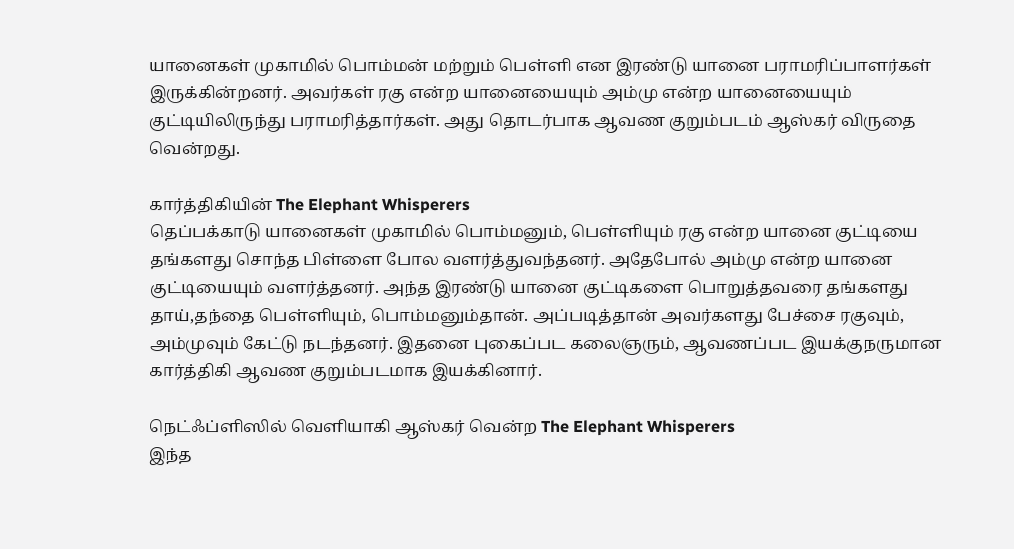யானைகள் முகாமில் பொம்மன் மற்றும் பெள்ளி என இரண்டு யானை பராமரிப்பாளர்கள் இருக்கின்றனர். அவர்கள் ரகு என்ற யானையையும் அம்மு என்ற யானையையும் குட்டியிலிருந்து பராமரித்தார்கள். அது தொடர்பாக ஆவண குறும்படம் ஆஸ்கர் விருதை வென்றது.

கார்த்திகியின் The Elephant Whisperers
தெப்பக்காடு யானைகள் முகாமில் பொம்மனும், பெள்ளியும் ரகு என்ற யானை குட்டியை தங்களது சொந்த பிள்ளை போல வளர்த்துவந்தனர். அதேபோல் அம்மு என்ற யானை குட்டியையும் வளர்த்தனர். அந்த இரண்டு யானை குட்டிகளை பொறுத்தவரை தங்களது தாய்,தந்தை பெள்ளியும், பொம்மனும்தான். அப்படித்தான் அவர்களது பேச்சை ரகுவும், அம்முவும் கேட்டு நடந்தனர். இதனை புகைப்பட கலைஞரும், ஆவணப்பட இயக்குநருமான கார்த்திகி ஆவண குறும்படமாக இயக்கினார்.

நெட்ஃப்ளிஸில் வெளியாகி ஆஸ்கர் வென்ற The Elephant Whisperers
இந்த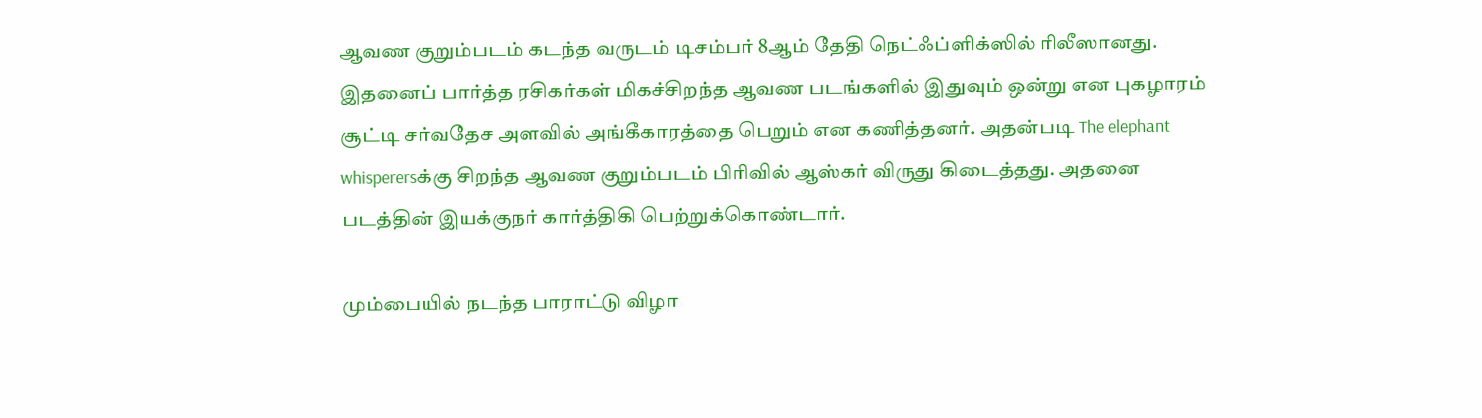ஆவண குறும்படம் கடந்த வருடம் டிசம்பர் 8ஆம் தேதி நெட்ஃப்ளிக்ஸில் ரிலீஸானது. இதனைப் பார்த்த ரசிகர்கள் மிகச்சிறந்த ஆவண படங்களில் இதுவும் ஒன்று என புகழாரம் சூட்டி சர்வதேச அளவில் அங்கீகாரத்தை பெறும் என கணித்தனர். அதன்படி The elephant whisperersக்கு சிறந்த ஆவண குறும்படம் பிரிவில் ஆஸ்கர் விருது கிடைத்தது. அதனை படத்தின் இயக்குநர் கார்த்திகி பெற்றுக்கொண்டார்.

மும்பையில் நடந்த பாராட்டு விழா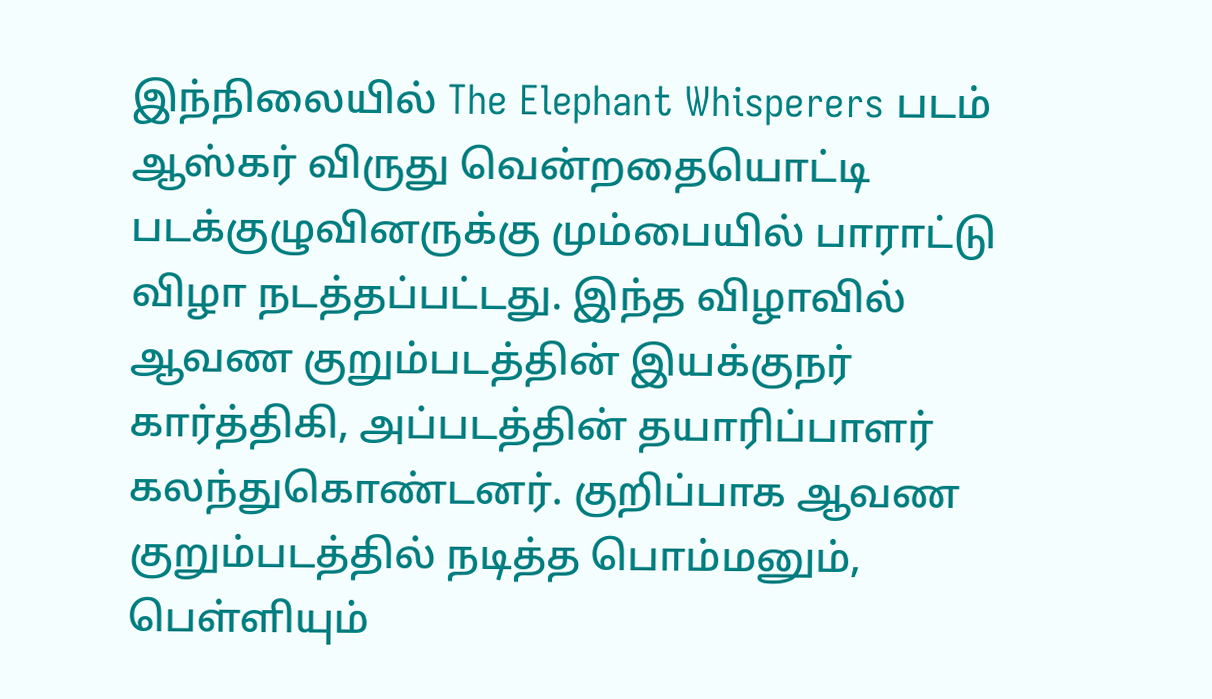இந்நிலையில் The Elephant Whisperers படம் ஆஸ்கர் விருது வென்றதையொட்டி படக்குழுவினருக்கு மும்பையில் பாராட்டு விழா நடத்தப்பட்டது. இந்த விழாவில் ஆவண குறும்படத்தின் இயக்குநர் கார்த்திகி, அப்படத்தின் தயாரிப்பாளர் கலந்துகொண்டனர். குறிப்பாக ஆவண குறும்படத்தில் நடித்த பொம்மனும், பெள்ளியும்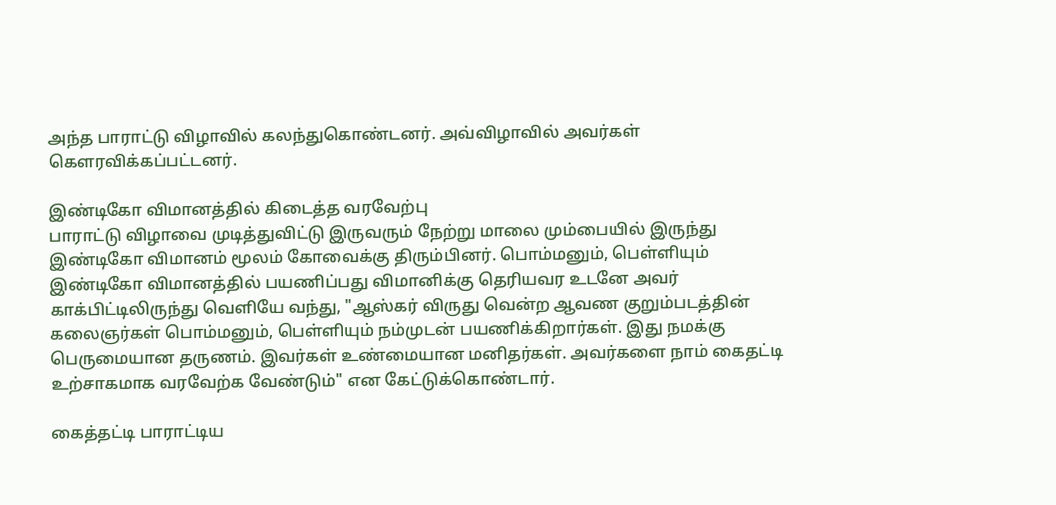அந்த பாராட்டு விழாவில் கலந்துகொண்டனர். அவ்விழாவில் அவர்கள் கௌரவிக்கப்பட்டனர்.

இண்டிகோ விமானத்தில் கிடைத்த வரவேற்பு
பாராட்டு விழாவை முடித்துவிட்டு இருவரும் நேற்று மாலை மும்பையில் இருந்து இண்டிகோ விமானம் மூலம் கோவைக்கு திரும்பினர். பொம்மனும், பெள்ளியும் இண்டிகோ விமானத்தில் பயணிப்பது விமானிக்கு தெரியவர உடனே அவர் காக்பிட்டிலிருந்து வெளியே வந்து, "ஆஸ்கர் விருது வென்ற ஆவண குறும்படத்தின் கலைஞர்கள் பொம்மனும், பெள்ளியும் நம்முடன் பயணிக்கிறார்கள். இது நமக்கு பெருமையான தருணம். இவர்கள் உண்மையான மனிதர்கள். அவர்களை நாம் கைதட்டி உற்சாகமாக வரவேற்க வேண்டும்" என கேட்டுக்கொண்டார்.

கைத்தட்டி பாராட்டிய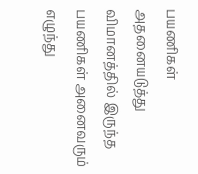பயணிகள்
அதனையடுத்து விமானத்தில் இருந்த பயணிகள் அனைவரும் எழுந்து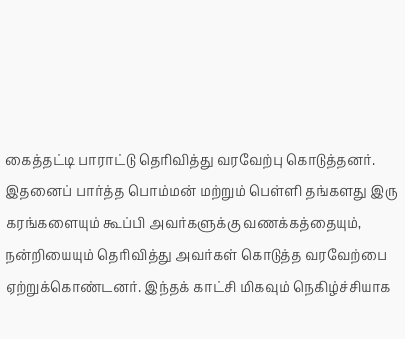கைத்தட்டி பாராட்டு தெரிவித்து வரவேற்பு கொடுத்தனர். இதனைப் பார்த்த பொம்மன் மற்றும் பெள்ளி தங்களது இரு கரங்களையும் கூப்பி அவர்களுக்கு வணக்கத்தையும், நன்றியையும் தெரிவித்து அவர்கள் கொடுத்த வரவேற்பை ஏற்றுக்கொண்டனர். இந்தக் காட்சி மிகவும் நெகிழ்ச்சியாக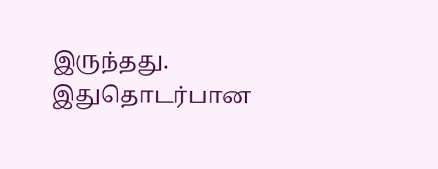இருந்தது. இதுதொடர்பான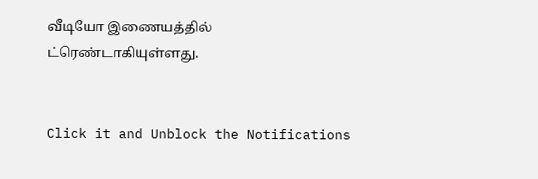வீடியோ இணையத்தில் ட்ரெண்டாகியுள்ளது.


Click it and Unblock the Notifications